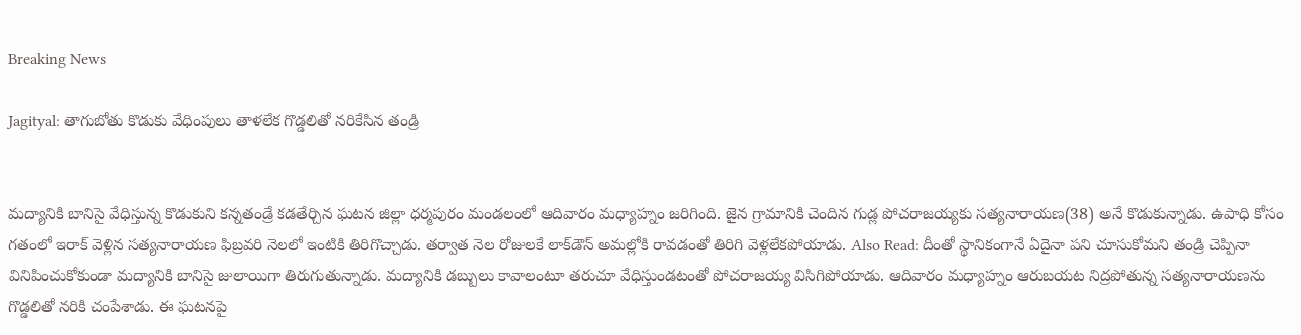Breaking News

Jagityal: తాగుబోతు కొడుకు వేధింపులు తాళలేక గొడ్డలితో నరికేసిన తండ్రి


మద్యానికి బానిసై వేధిస్తున్న కొడుకుని కన్నతండ్రే కడతేర్చిన ఘటన జిల్లా ధర్మపురం మండలంలో ఆదివారం మధ్యాహ్నం జరిగింది. జైన గ్రామానికి చెందిన గుడ్ల పోచరాజయ్యకు సత్యనారాయణ(38) అనే కొడుకున్నాడు. ఉపాధి కోసం గతంలో ఇరాక్ వెళ్లిన సత్యనారాయణ ఫిబ్రవరి నెలలో ఇంటికి తిరిగొచ్చాడు. తర్వాత నెల రోజులకే లాక్‌డౌన్ అమల్లోకి రావడంతో తిరిగి వెళ్లలేకపోయాడు. Also Read: దీంతో స్థానికంగానే ఏదైనా పని చూసుకోమని తండ్రి చెప్పినా వినిపించుకోకుండా మద్యానికి బానిసై జులాయిగా తిరుగుతున్నాడు. మద్యానికి డబ్బులు కావాలంటూ తరుచూ వేధిస్తుండటంతో పోచరాజయ్య విసిగిపోయాడు. ఆదివారం మధ్యాహ్నం ఆరుబయట నిద్రపోతున్న సత్యనారాయణను గొడ్డలితో నరికి చంపేశాడు. ఈ ఘటనపై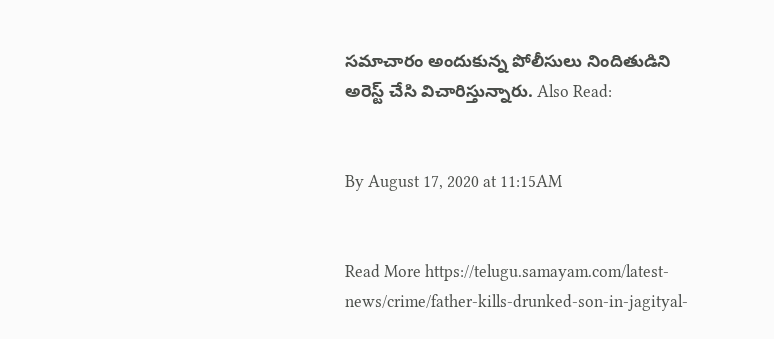సమాచారం అందుకున్న పోలీసులు నిందితుడిని అరెస్ట్ చేసి విచారిస్తున్నారు. Also Read:


By August 17, 2020 at 11:15AM


Read More https://telugu.samayam.com/latest-news/crime/father-kills-drunked-son-in-jagityal-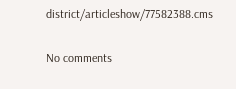district/articleshow/77582388.cms

No comments